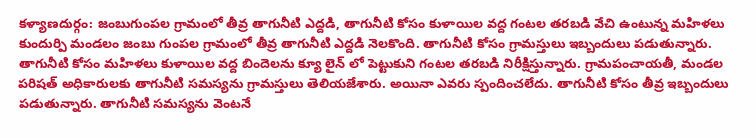కళ్యాణదుర్గం: జంబుగుంపల గ్రామంలో తీవ్ర తాగునీటి ఎద్దడి, తాగునీటి కోసం కుళాయిల వద్ద గంటల తరబడి వేచి ఉంటున్న మహిళలు
కుందుర్పి మండలం జంబు గుంపల గ్రామంలో తీవ్ర తాగునీటి ఎద్దడి నెలకొంది. తాగునీటి కోసం గ్రామస్తులు ఇబ్బందులు పడుతున్నారు. తాగునీటి కోసం మహిళలు కుళాయిల వద్ద బిందెలను క్యూ లైన్ లో పెట్టుకుని గంటల తరబడి నిరీక్షిస్తున్నారు. గ్రామపంచాయతీ, మండల పరిషత్ అధికారులకు తాగునీటి సమస్యను గ్రామస్తులు తెలియజేశారు. అయినా ఎవరు స్పందించలేదు. తాగునీటి కోసం తీవ్ర ఇబ్బందులు పడుతున్నారు. తాగునీటి సమస్యను వెంటనే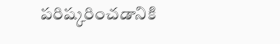పరిష్కరించడానికి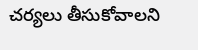చర్యలు తీసుకోవాలని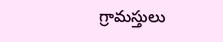గ్రామస్తులు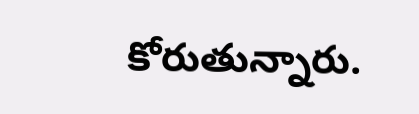కోరుతున్నారు.